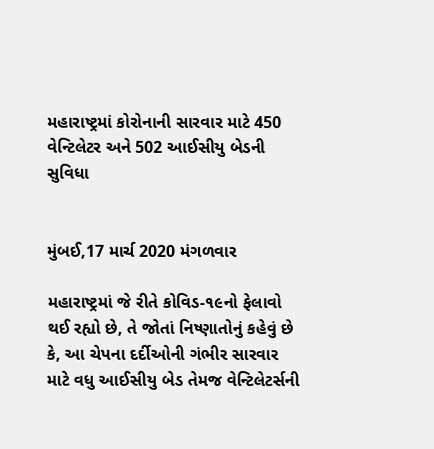મહારાષ્ટ્રમાં કોરોનાની સારવાર માટે 450 વેન્ટિલેટર અને 502 આઈસીયુ બેડની સુવિધા


મુંબઈ,17 માર્ચ 2020 મંગળવાર

મહારાષ્ટ્રમાં જે રીતે કોવિડ-૧૯નો ફેલાવો થઈ રહ્યો છે, તે જોતાં નિષ્ણાતોનું કહેવું છે કે, આ ચેપના દર્દીઓની ગંભીર સારવાર માટે વધુ આઈસીયુ બેડ તેમજ વેન્ટિલેટર્સની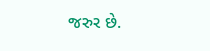જરુર છે.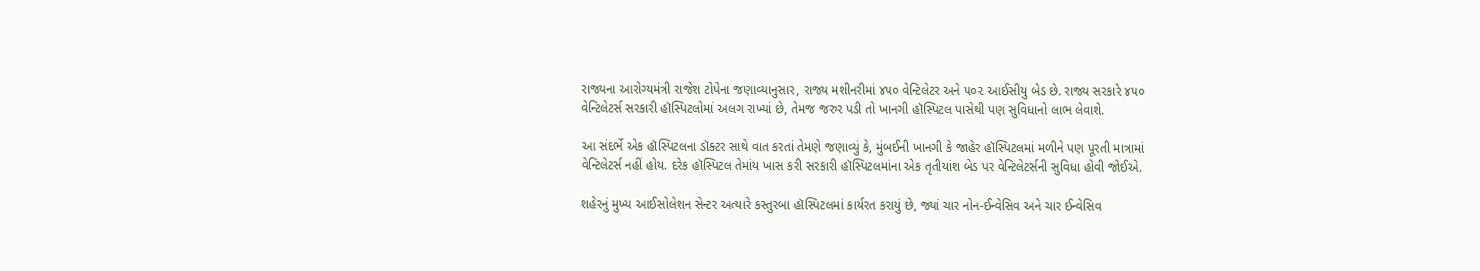રાજ્યના આરોગ્યમંત્રી રાજેશ ટોપેના જણાવ્યાનુસાર, રાજ્ય મશીનરીમાં ૪૫૦ વેન્ટિલેટર અને ૫૦૨ આઈસીયુ બેડ છે. રાજ્ય સરકારે ૪૫૦ વેન્ટિલેટર્સ સરકારી હૉસ્પિટલોમાં અલગ રાખ્યાં છે, તેમજ જરુર પડી તો ખાનગી હૉસ્પિટલ પાસેથી પણ સુવિધાનો લાભ લેવાશે.

આ સંદર્ભે એક હૉસ્પિટલના ડૉક્ટર સાથે વાત કરતાં તેમણે જણાવ્યું કે, મુંબઈની ખાનગી કે જાહેર હૉસ્પિટલમાં મળીને પણ પૂરતી માત્રામાં વેન્ટિલેટર્સ નહીં હોય. દરેક હૉસ્પિટલ તેમાંય ખાસ કરી સરકારી હૉસ્પિટલમાંના એક તૃતીયાંશ બેડ પર વેન્ટિલેટર્સની સુવિધા હોવી જોઈએ.

શહેરનું મુખ્ય આઈસોલેશન સેન્ટર અત્યારે કસ્તુરબા હૉસ્પિટલમાં કાર્યરત કરાયું છે, જ્યાં ચાર નોન-ઈન્વેસિવ અને ચાર ઈન્વેસિવ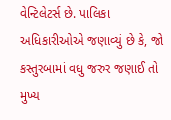વેન્ટિલેટર્સ છે. પાલિકા અધિકારીઓએ જણાવ્યું છે કે, જો કસ્તુરબામાં વધુ જરુર જણાઈ તો મુખ્ય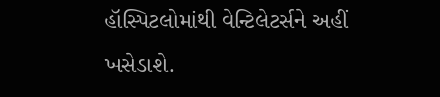હૉસ્પિટલોમાંથી વેન્ટિલેટર્સને અહીં ખસેડાશે.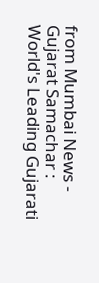from Mumbai News - Gujarat Samachar : World's Leading Gujarati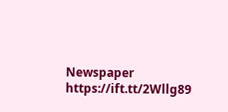Newspaper https://ift.tt/2Wllg89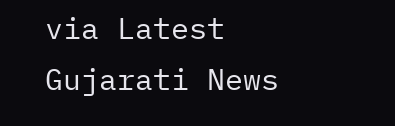via Latest Gujarati News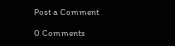Post a Comment

0 Comments